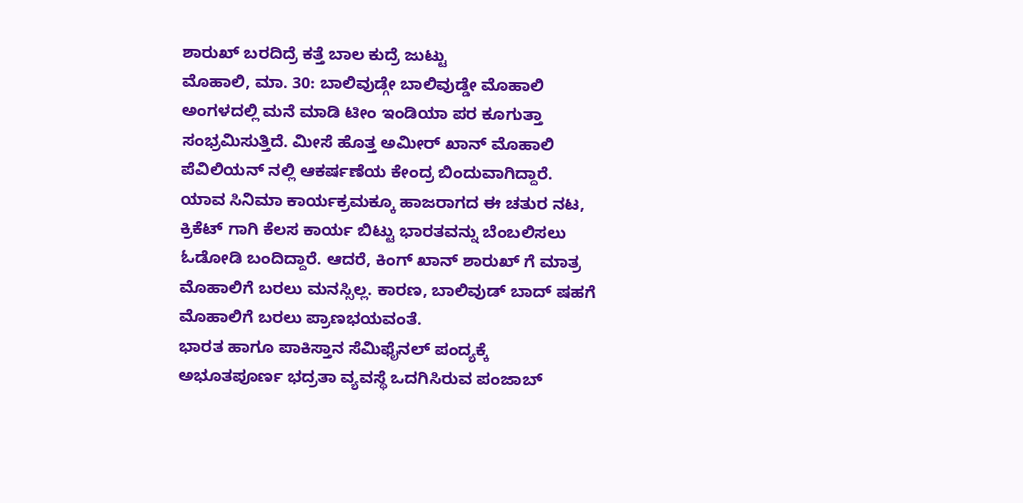ಶಾರುಖ್ ಬರದಿದ್ರೆ ಕತ್ತೆ ಬಾಲ ಕುದ್ರೆ ಜುಟ್ಟು
ಮೊಹಾಲಿ, ಮಾ. 30: ಬಾಲಿವುಡ್ಗೇ ಬಾಲಿವುಡ್ಡೇ ಮೊಹಾಲಿ ಅಂಗಳದಲ್ಲಿ ಮನೆ ಮಾಡಿ ಟೀಂ ಇಂಡಿಯಾ ಪರ ಕೂಗುತ್ತಾ ಸಂಭ್ರಮಿಸುತ್ತಿದೆ. ಮೀಸೆ ಹೊತ್ತ ಅಮೀರ್ ಖಾನ್ ಮೊಹಾಲಿ ಪೆವಿಲಿಯನ್ ನಲ್ಲಿ ಆಕರ್ಷಣೆಯ ಕೇಂದ್ರ ಬಿಂದುವಾಗಿದ್ದಾರೆ. ಯಾವ ಸಿನಿಮಾ ಕಾರ್ಯಕ್ರಮಕ್ಕೂ ಹಾಜರಾಗದ ಈ ಚತುರ ನಟ, ಕ್ರಿಕೆಟ್ ಗಾಗಿ ಕೆಲಸ ಕಾರ್ಯ ಬಿಟ್ಟು ಭಾರತವನ್ನು ಬೆಂಬಲಿಸಲು ಓಡೋಡಿ ಬಂದಿದ್ದಾರೆ. ಆದರೆ, ಕಿಂಗ್ ಖಾನ್ ಶಾರುಖ್ ಗೆ ಮಾತ್ರ ಮೊಹಾಲಿಗೆ ಬರಲು ಮನಸ್ಸಿಲ್ಲ. ಕಾರಣ, ಬಾಲಿವುಡ್ ಬಾದ್ ಷಹಗೆ ಮೊಹಾಲಿಗೆ ಬರಲು ಪ್ರಾಣಭಯವಂತೆ.
ಭಾರತ ಹಾಗೂ ಪಾಕಿಸ್ತಾನ ಸೆಮಿಫೈನಲ್ ಪಂದ್ಯಕ್ಕೆ ಅಭೂತಪೂರ್ಣ ಭದ್ರತಾ ವ್ಯವಸ್ಥೆ ಒದಗಿಸಿರುವ ಪಂಜಾಬ್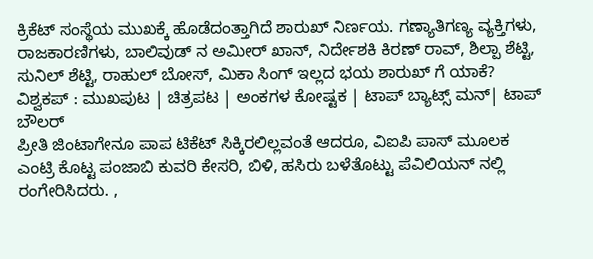ಕ್ರಿಕೆಟ್ ಸಂಸ್ಥೆಯ ಮುಖಕ್ಕೆ ಹೊಡೆದಂತ್ತಾಗಿದೆ ಶಾರುಖ್ ನಿರ್ಣಯ. ಗಣ್ಯಾತಿಗಣ್ಯ ವ್ಯಕ್ತಿಗಳು, ರಾಜಕಾರಣಿಗಳು, ಬಾಲಿವುಡ್ ನ ಅಮೀರ್ ಖಾನ್, ನಿರ್ದೇಶಕಿ ಕಿರಣ್ ರಾವ್, ಶಿಲ್ಪಾ ಶೆಟ್ಟಿ, ಸುನಿಲ್ ಶೆಟ್ಟಿ, ರಾಹುಲ್ ಬೋಸ್, ಮಿಕಾ ಸಿಂಗ್ ಇಲ್ಲದ ಭಯ ಶಾರುಖ್ ಗೆ ಯಾಕೆ?
ವಿಶ್ವಕಪ್ : ಮುಖಪುಟ | ಚಿತ್ರಪಟ | ಅಂಕಗಳ ಕೋಷ್ಟಕ | ಟಾಪ್ ಬ್ಯಾಟ್ಸ್ ಮನ್| ಟಾಪ್ ಬೌಲರ್
ಪ್ರೀತಿ ಜಿಂಟಾಗೇನೂ ಪಾಪ ಟಿಕೆಟ್ ಸಿಕ್ಕಿರಲಿಲ್ಲವಂತೆ ಆದರೂ, ವಿಐಪಿ ಪಾಸ್ ಮೂಲಕ ಎಂಟ್ರಿ ಕೊಟ್ಟ ಪಂಜಾಬಿ ಕುವರಿ ಕೇಸರಿ, ಬಿಳಿ, ಹಸಿರು ಬಳೆತೊಟ್ಟು ಪೆವಿಲಿಯನ್ ನಲ್ಲಿ ರಂಗೇರಿಸಿದರು. ,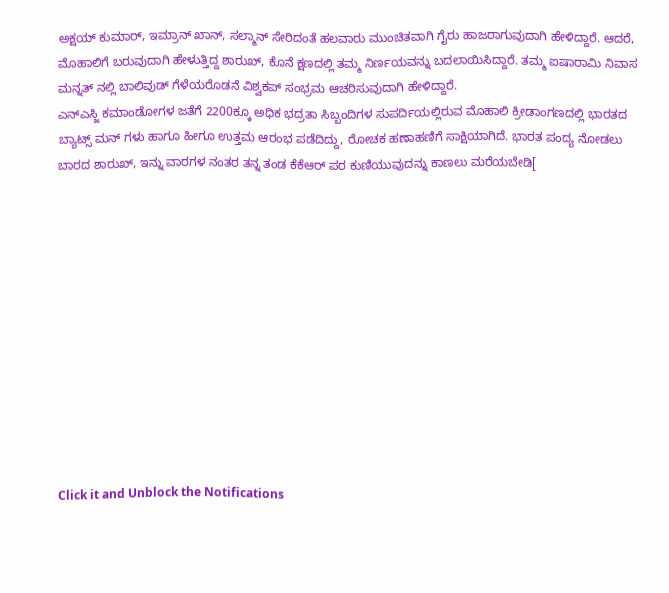ಅಕ್ಷಯ್ ಕುಮಾರ್, ಇಮ್ರಾನ್ ಖಾನ್, ಸಲ್ಮಾನ್ ಸೇರಿದಂತೆ ಹಲವಾರು ಮುಂಚಿತವಾಗಿ ಗೈರು ಹಾಜರಾಗುವುದಾಗಿ ಹೇಳಿದ್ದಾರೆ. ಆದರೆ, ಮೊಹಾಲಿಗೆ ಬರುವುದಾಗಿ ಹೇಳುತ್ತಿದ್ದ ಶಾರುಖ್, ಕೊನೆ ಕ್ಷಣದಲ್ಲಿ ತಮ್ಮ ನಿರ್ಣಯವನ್ನು ಬದಲಾಯಿಸಿದ್ದಾರೆ. ತಮ್ಮ ಐಷಾರಾಮಿ ನಿವಾಸ ಮನ್ನತ್ ನಲ್ಲಿ ಬಾಲಿವುಡ್ ಗೆಳೆಯರೊಡನೆ ವಿಶ್ವಕಪ್ ಸಂಭ್ರಮ ಆಚರಿಸುವುದಾಗಿ ಹೇಳಿದ್ದಾರೆ.
ಎನ್ಎಸ್ಜಿ ಕಮಾಂಡೋಗಳ ಜತೆಗೆ 2200ಕ್ಕೂ ಅಧಿಕ ಭದ್ರತಾ ಸಿಬ್ಬಂದಿಗಳ ಸುಪರ್ದಿಯಲ್ಲಿರುವ ಮೊಹಾಲಿ ಕ್ರೀಡಾಂಗಣದಲ್ಲಿ ಭಾರತದ ಬ್ಯಾಟ್ಸ್ ಮನ್ ಗಳು ಹಾಗೂ ಹೀಗೂ ಉತ್ತಮ ಆರಂಭ ಪಡೆದಿದ್ದು, ರೋಚಕ ಹಣಾಹಣಿಗೆ ಸಾಕ್ಷಿಯಾಗಿದೆ. ಭಾರತ ಪಂದ್ಯ ನೋಡಲು ಬಾರದ ಶಾರುಖ್, ಇನ್ನು ವಾರಗಳ ನಂತರ ತನ್ನ ತಂಡ ಕೆಕೆಆರ್ ಪರ ಕುಣಿಯುವುದನ್ನು ಕಾಣಲು ಮರೆಯಬೇಡಿ[












Click it and Unblock the Notifications